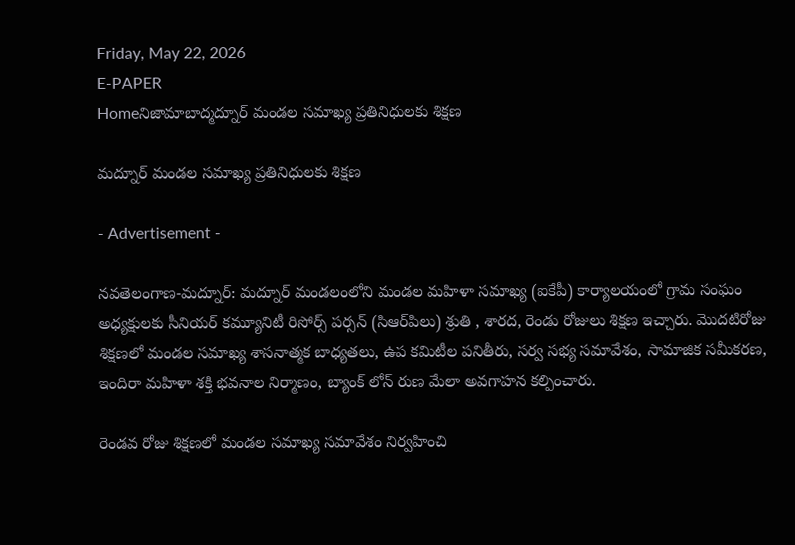Friday, May 22, 2026
E-PAPER
Homeనిజామాబాద్మద్నూర్ మండల సమాఖ్య ప్రతినిధులకు శిక్షణ

మద్నూర్ మండల సమాఖ్య ప్రతినిధులకు శిక్షణ

- Advertisement -

నవతెలంగాణ-మద్నూర్: మద్నూర్ మండలంలోని మండల మహిళా సమాఖ్య (ఐకేపీ) కార్యాలయంలో గ్రామ సంఘం అధ్యక్షులకు సీనియర్ కమ్యూనిటీ రిసోర్స్ పర్సన్ (సిఆర్‌పిలు) శ్రుతి , శారద, రెండు రోజులు శిక్ష‌ణ ఇచ్చారు. మొదటిరోజు శిక్షణలో మండల సమాఖ్య శాసనాత్మక బాధ్యతలు, ఉప కమిటీల పనితీరు, సర్వ సభ్య సమావేశం, సామాజిక సమీకరణ, ఇందిరా మహిళా శక్తి భవనాల నిర్మాణం, బ్యాంక్ లోన్ రుణ మేలా అవగాహ‌న క‌ల్పించారు.

రెండవ రోజు శిక్షణలో మండల సమాఖ్య సమావేశం నిర్వహించి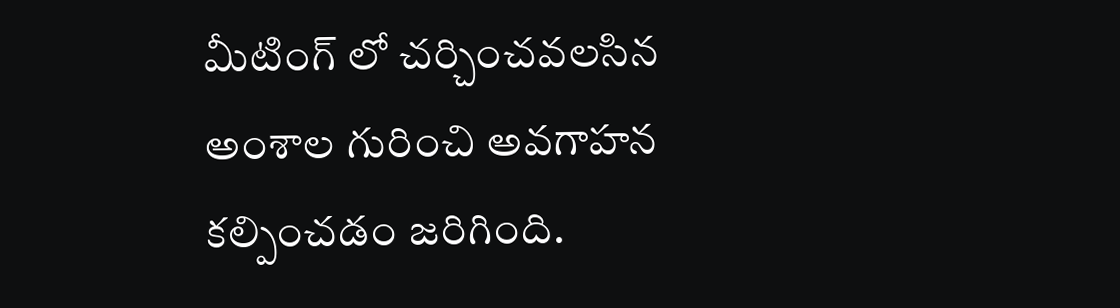మీటింగ్ లో చర్చించవలసిన అంశాల గురించి అవగాహన కల్పించడం జరిగింది.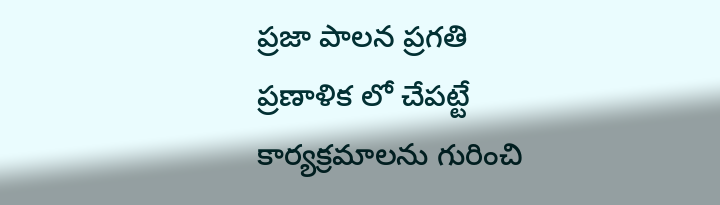ప్రజా పాలన ప్రగతి ప్రణాళిక లో చేపట్టే కార్యక్రమాలను గురించి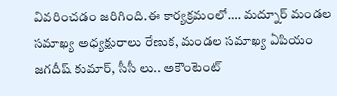వివరించడం జరిగింది.ఈ కార్యక్రమంలో…. మద్నూర్ మండల సమాఖ్య అధ్యక్షురాలు రేణుక, మండల సమాఖ్య ఏపియం జగదీష్ కుమార్, సీసీ లు.. అకౌంటెంట్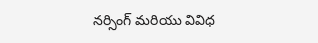నర్సింగ్ మరియు వివిధ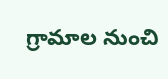గ్రామాల నుంచి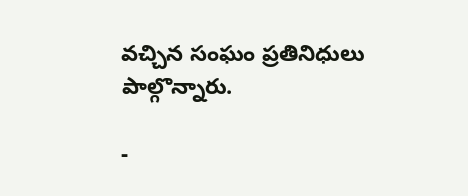వచ్చిన సంఘం ప్రతినిధులు పాల్గొన్నారు.

-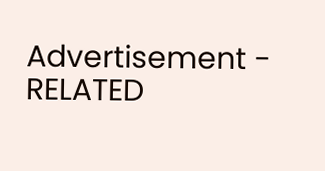Advertisement -
RELATED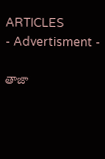ARTICLES
- Advertisment -

తాజా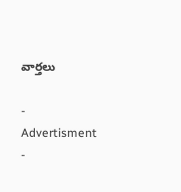వార్తలు

- Advertisment -